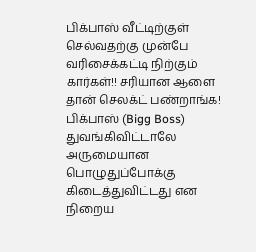பிக்பாஸ் வீட்டிற்குள் செல்வதற்கு முன்பே வரிசைக்கட்டி நிற்கும் கார்கள்!! சரியான ஆளை தான் செலக்ட் பண்றாங்க!
பிக்பாஸ் (Bigg Boss) துவங்கிவிட்டாலே அருமையான பொழுதுப்போக்கு கிடைத்துவிட்டது என நிறைய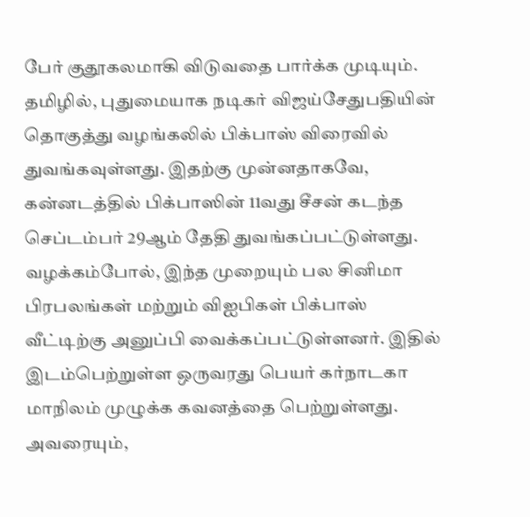பேர் குதூகலமாகி விடுவதை பார்க்க முடியும். தமிழில், புதுமையாக நடிகர் விஜய்சேதுபதியின் தொகுத்து வழங்கலில் பிக்பாஸ் விரைவில் துவங்கவுள்ளது. இதற்கு முன்னதாகவே, கன்னடத்தில் பிக்பாஸின் 11வது சீசன் கடந்த செப்டம்பர் 29ஆம் தேதி துவங்கப்பட்டுள்ளது. வழக்கம்போல், இந்த முறையும் பல சினிமா பிரபலங்கள் மற்றும் விஐபிகள் பிக்பாஸ் வீட்டிற்கு அனுப்பி வைக்கப்பட்டுள்ளனர். இதில் இடம்பெற்றுள்ள ஒருவரது பெயர் கர்நாடகா மாநிலம் முழுக்க கவனத்தை பெற்றுள்ளது. அவரையும்,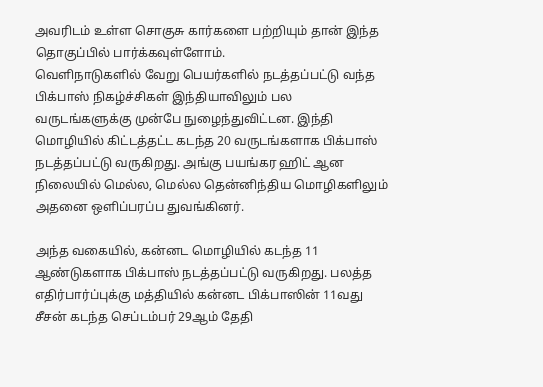அவரிடம் உள்ள சொகுசு கார்களை பற்றியும் தான் இந்த தொகுப்பில் பார்க்கவுள்ளோம்.
வெளிநாடுகளில் வேறு பெயர்களில் நடத்தப்பட்டு வந்த பிக்பாஸ் நிகழ்ச்சிகள் இந்தியாவிலும் பல வருடங்களுக்கு முன்பே நுழைந்துவிட்டன. இந்தி மொழியில் கிட்டத்தட்ட கடந்த 20 வருடங்களாக பிக்பாஸ் நடத்தப்பட்டு வருகிறது. அங்கு பயங்கர ஹிட் ஆன நிலையில் மெல்ல, மெல்ல தென்னிந்திய மொழிகளிலும் அதனை ஒளிப்பரப்ப துவங்கினர்.

அந்த வகையில், கன்னட மொழியில் கடந்த 11 ஆண்டுகளாக பிக்பாஸ் நடத்தப்பட்டு வருகிறது. பலத்த எதிர்பார்ப்புக்கு மத்தியில் கன்னட பிக்பாஸின் 11வது சீசன் கடந்த செப்டம்பர் 29ஆம் தேதி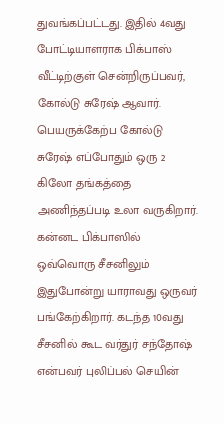துவங்கப்பட்டது. இதில் 4வது போட்டியாளராக பிக்பாஸ் வீட்டிற்குள் சென்றிருப்பவர், கோல்டு சுரேஷ் ஆவார். பெயருக்கேற்ப கோல்டு சுரேஷ் எப்போதும் ஒரு 2 கிலோ தங்கத்தை அணிந்தப்படி உலா வருகிறார்.
கன்னட பிக்பாஸில் ஒவ்வொரு சீசனிலும் இதுபோன்று யாராவது ஒருவர் பங்கேற்கிறார். கடந்த 10வது சீசனில் கூட வர்துர் சந்தோஷ் என்பவர் புலிப்பல் செயின்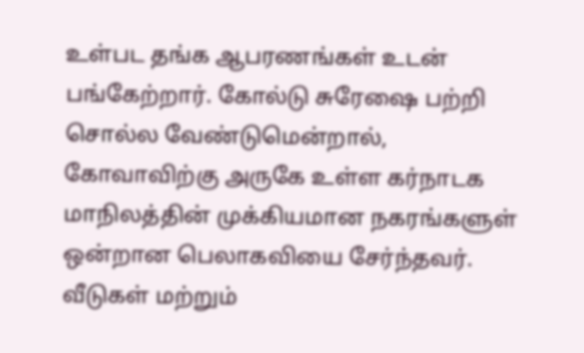உள்பட தங்க ஆபரணங்கள் உடன் பங்கேற்றார். கோல்டு சுரேஷை பற்றி சொல்ல வேண்டுமென்றால், கோவாவிற்கு அருகே உள்ள கர்நாடக மாநிலத்தின் முக்கியமான நகரங்களுள் ஒன்றான பெலாகவியை சேர்ந்தவர். வீடுகள் மற்றும்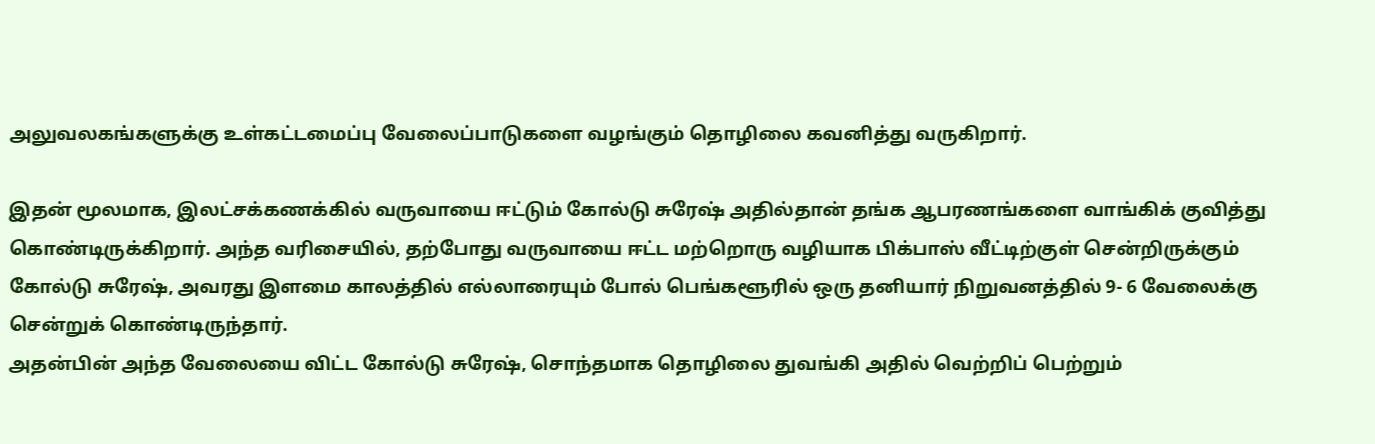அலுவலகங்களுக்கு உள்கட்டமைப்பு வேலைப்பாடுகளை வழங்கும் தொழிலை கவனித்து வருகிறார்.

இதன் மூலமாக, இலட்சக்கணக்கில் வருவாயை ஈட்டும் கோல்டு சுரேஷ் அதில்தான் தங்க ஆபரணங்களை வாங்கிக் குவித்து கொண்டிருக்கிறார். அந்த வரிசையில், தற்போது வருவாயை ஈட்ட மற்றொரு வழியாக பிக்பாஸ் வீட்டிற்குள் சென்றிருக்கும் கோல்டு சுரேஷ், அவரது இளமை காலத்தில் எல்லாரையும் போல் பெங்களூரில் ஒரு தனியார் நிறுவனத்தில் 9- 6 வேலைக்கு சென்றுக் கொண்டிருந்தார்.
அதன்பின் அந்த வேலையை விட்ட கோல்டு சுரேஷ், சொந்தமாக தொழிலை துவங்கி அதில் வெற்றிப் பெற்றும்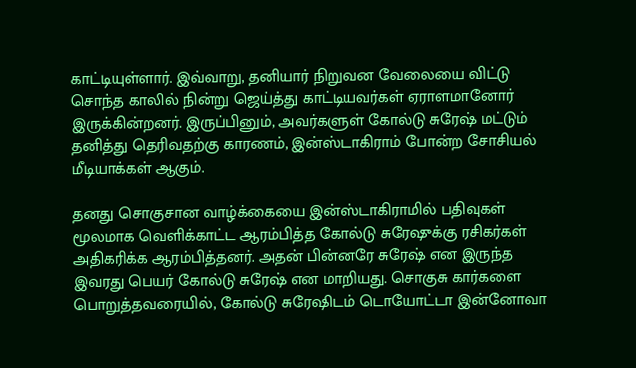காட்டியுள்ளார். இவ்வாறு, தனியார் நிறுவன வேலையை விட்டு சொந்த காலில் நின்று ஜெய்த்து காட்டியவர்கள் ஏராளமானோர் இருக்கின்றனர். இருப்பினும், அவர்களுள் கோல்டு சுரேஷ் மட்டும் தனித்து தெரிவதற்கு காரணம், இன்ஸ்டாகிராம் போன்ற சோசியல் மீடியாக்கள் ஆகும்.

தனது சொகுசான வாழ்க்கையை இன்ஸ்டாகிராமில் பதிவுகள் மூலமாக வெளிக்காட்ட ஆரம்பித்த கோல்டு சுரேஷுக்கு ரசிகர்கள் அதிகரிக்க ஆரம்பித்தனர். அதன் பின்னரே சுரேஷ் என இருந்த இவரது பெயர் கோல்டு சுரேஷ் என மாறியது. சொகுசு கார்களை பொறுத்தவரையில், கோல்டு சுரேஷிடம் டொயோட்டா இன்னோவா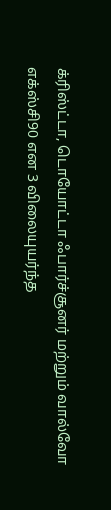க்ரிஸ்ட்டா, டொயோட்டா ஃபார்ச்சூனர் மற்றும் வால்வோ எக்ஸ்சி90 என 3 விலையுயர்ந்த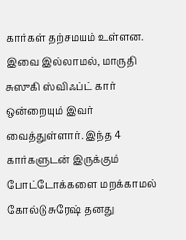கார்கள் தற்சமயம் உள்ளன.
இவை இல்லாமல், மாருதி சுஸுகி ஸ்விஃப்ட் கார் ஒன்றையும் இவர் வைத்துள்ளார். இந்த 4 கார்களுடன் இருக்கும் போட்டோக்களை மறக்காமல் கோல்டு சுரேஷ் தனது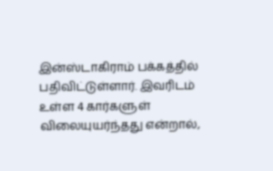இன்ஸ்டாகிராம் பக்கத்தில் பதிவிட்டுள்ளார். இவரிடம் உள்ள 4 கார்களுள் விலையுயர்ந்தது என்றால்,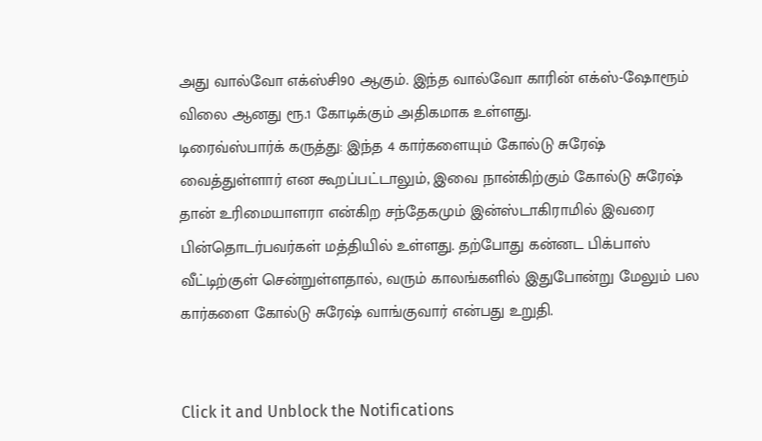அது வால்வோ எக்ஸ்சி90 ஆகும். இந்த வால்வோ காரின் எக்ஸ்-ஷோரூம் விலை ஆனது ரூ.1 கோடிக்கும் அதிகமாக உள்ளது.
டிரைவ்ஸ்பார்க் கருத்து: இந்த 4 கார்களையும் கோல்டு சுரேஷ் வைத்துள்ளார் என கூறப்பட்டாலும், இவை நான்கிற்கும் கோல்டு சுரேஷ் தான் உரிமையாளரா என்கிற சந்தேகமும் இன்ஸ்டாகிராமில் இவரை பின்தொடர்பவர்கள் மத்தியில் உள்ளது. தற்போது கன்னட பிக்பாஸ் வீட்டிற்குள் சென்றுள்ளதால், வரும் காலங்களில் இதுபோன்று மேலும் பல கார்களை கோல்டு சுரேஷ் வாங்குவார் என்பது உறுதி.


Click it and Unblock the Notifications